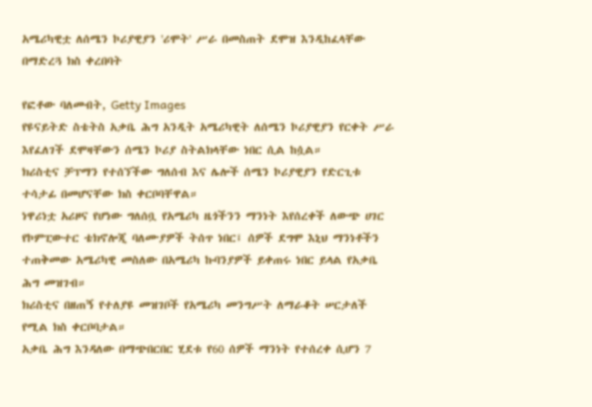አሜሪካዊቷ ለሰሜን ኮሪያዊያን 'ሪሞት' ሥራ በመስጠት ደሞዝ እንዲከፈላቸው በማድረጓ ክስ ቀረበባት

የፎቶው ባለመብት, Getty Images
የዩናይትድ ስቴትስ አቃቤ ሕግ አንዲት አሜሪካዊት ለሰሜን ኮሪያዊያን የርቀት ሥራ እየፈለገች ደሞዛቸውን ሰሜን ኮሪያ ስትልክላቸው ነበር ሲል ከሷል።
ክሪስቲና ቻፕማን የተሰኘችው ግለሰብ እና ሌሎች ሰሜን ኮሪያዊያን የድርጊቱ ተሳታፊ በመሆናቸው ክስ ቀርቦባቸዋል።
ነዋሪነቷ አሪዞና የሆነው ግለሰቧ የአሜሪካ ዜጎችንን ማንነት እየሰረቀች ለውጭ ሀገር የኮምፒውተር ቴክኖሎጂ ባለሙያዎች ትሰጥ ነበር፤ ሰዎች ደግሞ እኒህ ማንነቶችን ተጠቅመው አሜሪካዊ መስለው በአሜሪካ ኩባንያዎች ይቀጠሩ ነበር ይላል የአቃቤ ሕግ መዝገብ።
ክሪስቲና በዘጠኝ የተለያዩ መዝገቦች የአሜሪካ መንግሥት ለማራቆት ሠርታለች የሚል ክስ ቀርቦባታል።
አቃቤ ሕግ እንዳለው በማጭበርበር ሂደቱ የ60 ሰዎች ማንነት የተሰረቀ ሲሆን 7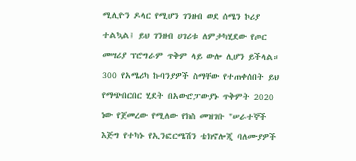ሚሊዮን ዶላር የሚሆን ገንዘብ ወደ ሰሜን ኮሪያ ተልኳል፤ ይህ ገንዘብ ሀገሪቱ ለምታካሂደው የጦር መሣሪያ ፕሮግራም ጥቅም ላይ ውሎ ሊሆን ይችላል።
300 የአሜሪካ ኩባንያዎች ስማቸው የተጠቀሰበት ይህ የማጭበርበር ሂደት በአውሮፓውያኑ ጥቅምት 2020 ነው የጀመረው የሚለው የክስ መዝገቡ "ሠራተኞች እጅግ የተካኑ የኢንፎርሜሽን ቴክኖሎጂ ባለሙያዎች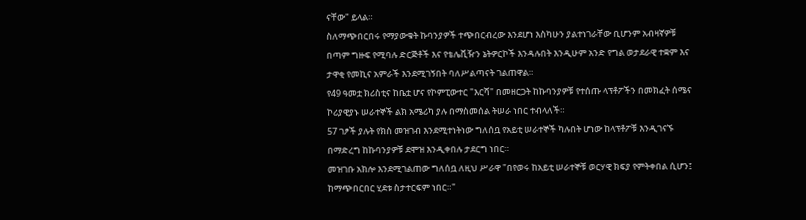ናቸው" ይላል።
ስለማጭበርበሩ የማያውቁት ኩባንያዎች ተጭበርብረው እንደሆነ እስካሁን ያልተነገራቸው ቢሆንም አብዛኛዎቹ በጣም ግዙፍ የሚባሉ ድርጅቶች እና የቴሌቪዥን ኔትዎርኮች እንዳሉበት እንዲሁም አንድ የግል ወታደራዊ ተቋም እና ታዋቂ የመኪና አምራች እንደሚገኝበት ባለሥልጣናት ገልጠዋል።
የ49 ዓመቷ ክሪስቲና ከቤቷ ሆና የኮምፒውተር "እርሻ" በመዘርጋት ከኩባንያዎቹ የተሰጡ ላፕቶፖችን በመክፈት ሰሜና ኮሪያዊያኑ ሠራተኞች ልክ አሜሪካ ያሉ በማስመሰል ትሠራ ነበር ተብላለች።
57 ገፆች ያሉት የክስ መዝገብ እንደሚተነትነው ግለሰቧ የአይቲ ሠራተኞች ካሉበት ሆነው ከላፕቶፖቹ እንዲገናኙ በማድረግ ከኩባንያዎቹ ደሞዝ እንዲቀበሉ ታደርግ ነበር።
መዝገቡ አክሎ እንደሚገልጠው ግለሰቧ ለዚህ ሥራዋ "በየወሩ ከአይቲ ሠራተኞቹ ወርሃዊ ክፍያ የምትቀበል ሲሆን፤ ከማጭበርበር ሂደቱ ስታተርፍም ነበር።"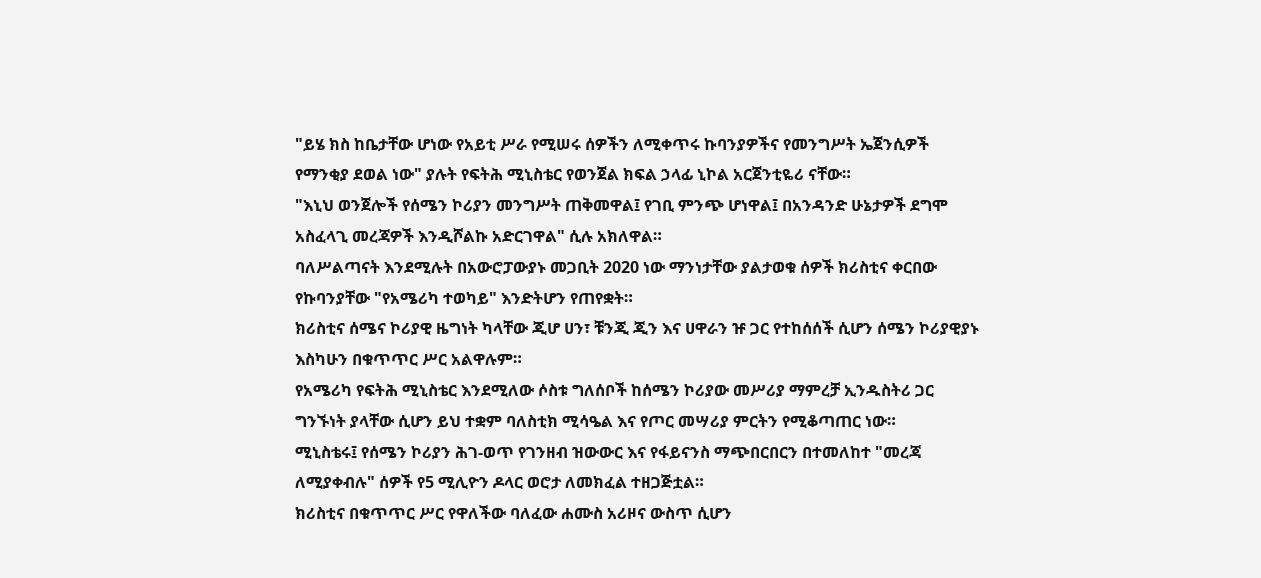"ይሄ ክስ ከቤታቸው ሆነው የአይቲ ሥራ የሚሠሩ ሰዎችን ለሚቀጥሩ ኩባንያዎችና የመንግሥት ኤጀንሲዎች የማንቂያ ደወል ነው" ያሉት የፍትሕ ሚኒስቴር የወንጀል ክፍል ኃላፊ ኒኮል አርጀንቲዬሪ ናቸው።
"እኒህ ወንጀሎች የሰሜን ኮሪያን መንግሥት ጠቅመዋል፤ የገቢ ምንጭ ሆነዋል፤ በአንዳንድ ሁኔታዎች ደግሞ አስፈላጊ መረጃዎች እንዲሾልኩ አድርገዋል" ሲሉ አክለዋል።
ባለሥልጣናት እንደሚሉት በአውሮፓውያኑ መጋቢት 2020 ነው ማንነታቸው ያልታወቁ ሰዎች ክሪስቲና ቀርበው የኩባንያቸው "የአሜሪካ ተወካይ" እንድትሆን የጠየቋት።
ክሪስቲና ሰሜና ኮሪያዊ ዜግነት ካላቸው ጂሆ ሀን፣ ቹንጂ ጂን እና ሀዋራን ዡ ጋር የተከሰሰች ሲሆን ሰሜን ኮሪያዊያኑ እስካሁን በቁጥጥር ሥር አልዋሉም።
የአሜሪካ የፍትሕ ሚኒስቴር እንደሚለው ሶስቱ ግለሰቦች ከሰሜን ኮሪያው መሥሪያ ማምረቻ ኢንዱስትሪ ጋር ግንኙነት ያላቸው ሲሆን ይህ ተቋም ባለስቲክ ሚሳዔል እና የጦር መሣሪያ ምርትን የሚቆጣጠር ነው።
ሚኒስቴሩ፤ የሰሜን ኮሪያን ሕገ-ወጥ የገንዘብ ዝውውር እና የፋይናንስ ማጭበርበርን በተመለከተ "መረጃ ለሚያቀብሉ" ሰዎች የ5 ሚሊዮን ዶላር ወሮታ ለመክፈል ተዘጋጅቷል።
ክሪስቲና በቁጥጥር ሥር የዋለችው ባለፈው ሐሙስ አሪዞና ውስጥ ሲሆን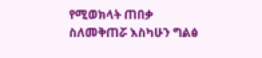የሚወክላት ጠበቃ ስለመቅጠሯ እስካሁን ግልፅ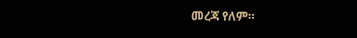መረጃ የለም።